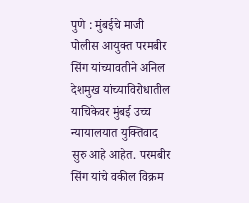पुणे : मुंबईचे माजी पोलीस आयुक्त परमबीर सिंग यांच्यावतीने अनिल देशमुख यांच्याविरोधातील याचिकेवर मुंबई उच्च न्यायालयात युक्तिवाद सुरु आहे आहेत. परमबीर सिंग यांचे वकील विक्रम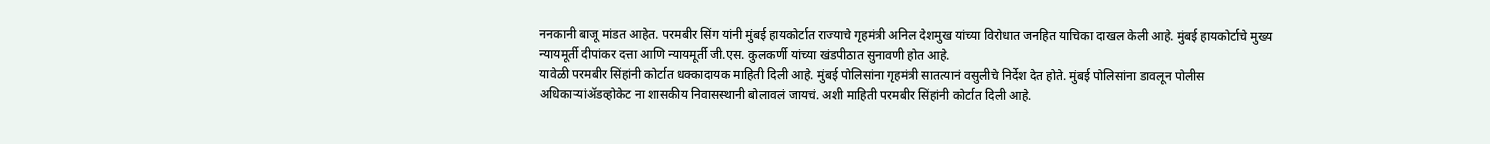ननकानी बाजू मांडत आहेत. परमबीर सिंग यांनी मुंबई हायकोर्टात राज्याचे गृहमंत्री अनिल देशमुख यांच्या विरोधात जनहित याचिका दाखल केली आहे. मुंबई हायकोर्टाचे मुख्य न्यायमूर्ती दीपांकर दत्ता आणि न्यायमूर्ती जी.एस. कुलकर्णी यांच्या खंडपीठात सुनावणी होत आहे.
यावेळी परमबीर सिंहांनी कोर्टात धक्कादायक माहिती दिली आहे. मुंबई पोलिसांना गृहमंत्री सातत्यानं वसुलीचे निर्देश देत होते. मुंबई पोलिसांना डावलून पोलीस अधिकाऱ्यांॲडव्होकेट ना शासकीय निवासस्थानी बोलावलं जायचं. अशी माहिती परमबीर सिंहांनी कोर्टात दिली आहे.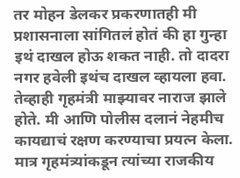तर मोहन डेलकर प्रकरणातही मी प्रशासनाला सांगितलं होतं की हा गुन्हा इथं दाखल होऊ शकत नाही. तो दादरा नगर हवेली इथंच दाखल व्हायला हवा. तेव्हाही गृहमंत्री माझ्यावर नाराज झाले होते. मी आणि पोलीस दलानं नेहमीच कायद्याचं रक्षण करण्याचा प्रयत्न केला. मात्र गृहमंत्र्यांकडून त्यांच्या राजकीय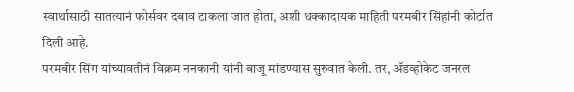स्वार्थासाठी सातत्यानं फोर्सवर दबाव टाकला जात होता, अशी धक्कादायक माहिती परमबीर सिंहांनी कोर्टात दिली आहे.
परमबीर सिंग यांच्यावतीनं विक्रम ननकानी यांनी बाजू मांडण्यास सुरुवात केली. तर, ॲडव्होकेट जनरल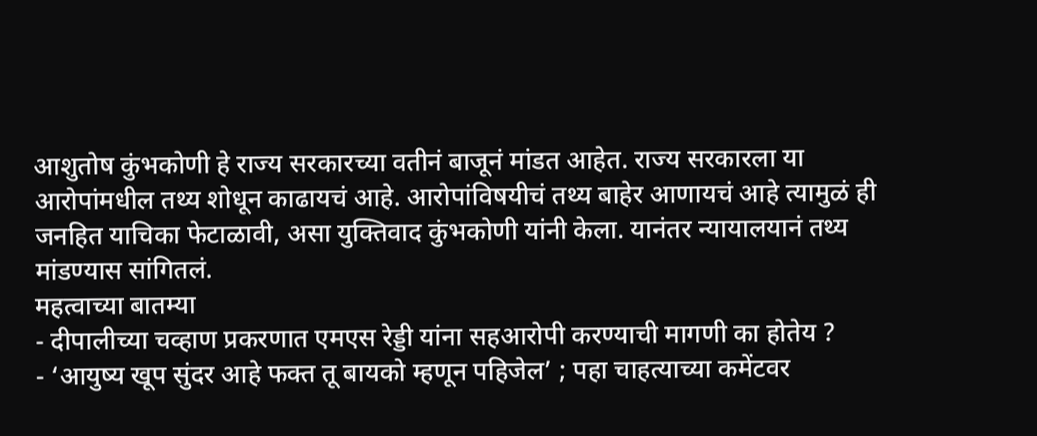आशुतोष कुंभकोणी हे राज्य सरकारच्या वतीनं बाजूनं मांडत आहेत. राज्य सरकारला या आरोपांमधील तथ्य शोधून काढायचं आहे. आरोपांविषयीचं तथ्य बाहेर आणायचं आहे त्यामुळं ही जनहित याचिका फेटाळावी, असा युक्तिवाद कुंभकोणी यांनी केला. यानंतर न्यायालयानं तथ्य मांडण्यास सांगितलं.
महत्वाच्या बातम्या
- दीपालीच्या चव्हाण प्रकरणात एमएस रेड्डी यांना सहआरोपी करण्याची मागणी का होतेय ?
- ‘आयुष्य खूप सुंदर आहे फक्त तू बायको म्हणून पहिजेल’ ; पहा चाहत्याच्या कमेंटवर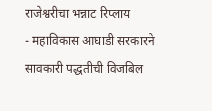राजेश्वरीचा भन्नाट रिप्लाय
- महाविकास आघाडी सरकारने सावकारी पद्धतीची विजबिल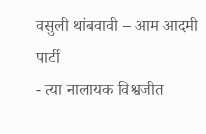वसुली थांबवावी – आम आदमी पार्टी
- त्या नालायक विश्वजीत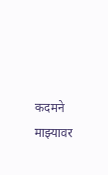कदमने माझ्यावर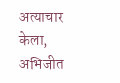अत्याचार केला, अभिजीत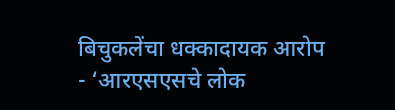बिचुकलेंचा धक्कादायक आरोप
- ‘आरएसएसचे लोक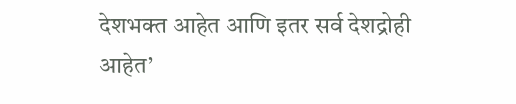देशभक्त आहेत आणि इतर सर्व देशद्रोही आहेत’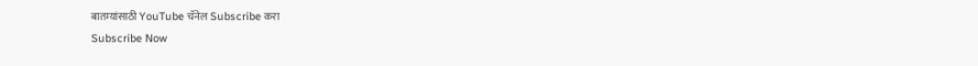बातम्यांसाठी YouTube चॅनेल Subscribe करा
Subscribe Now